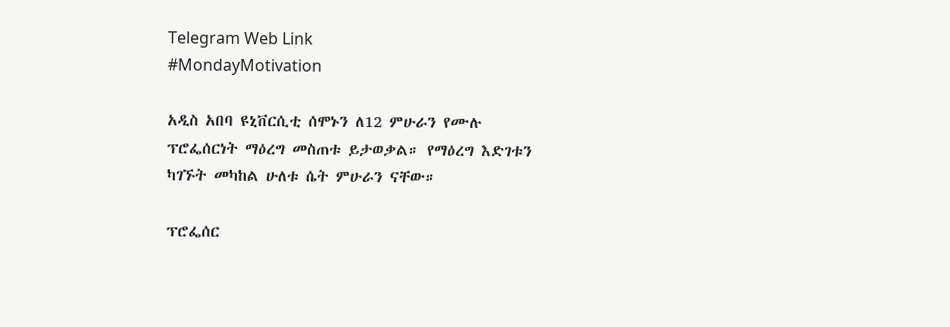Telegram Web Link
#MondayMotivation

አዲስ አበባ ዩኒቨርሲቲ ሰሞኑን ለ12 ምሁራን የሙሉ ፕሮፌሰርነት ማዕረግ መስጠቱ ይታወቃል። የማዕረግ እድገቱን ካገኙት መካከል ሁለቱ ሴት ምሁራን ናቸው።

ፕሮፌሰር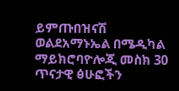ይምጡበዝናሽ ወልደአማኑኤል በሜዲካል ማይክሮባዮሎጂ መስክ 30 ጥናታዊ ፅሁፎችን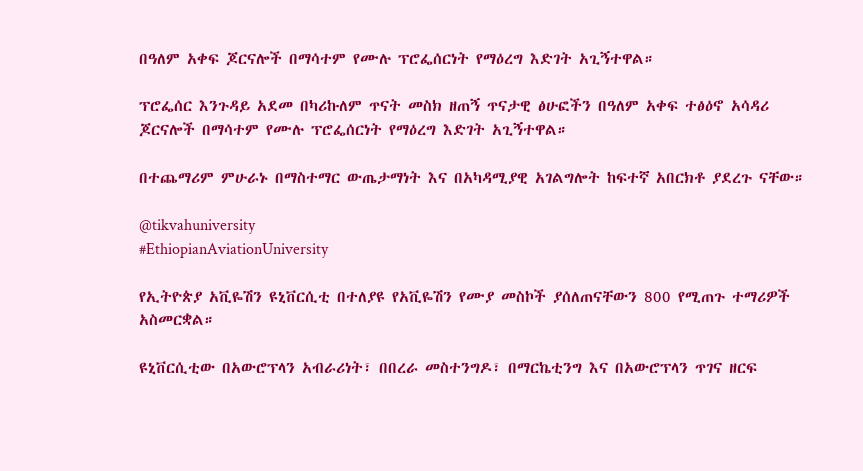በዓለም አቀፍ ጆርናሎች በማሳተም የሙሉ ፕሮፌሰርነት የማዕረግ እድገት አጊኝተዋል።

ፕሮፌሰር እንጉዳይ አደመ በካሪኩለም ጥናት መስክ ዘጠኝ ጥናታዊ ፅሁፎችን በዓለም አቀፍ ተፅዕኖ አሳዳሪ ጆርናሎች በማሳተም የሙሉ ፕሮፌሰርነት የማዕረግ እድገት አጊኝተዋል።

በተጨማሪም ምሁራኑ በማስተማር ውጤታማነት እና በአካዳሚያዊ አገልግሎት ከፍተኛ አበርክቶ ያደረጉ ናቸው።

@tikvahuniversity
#EthiopianAviationUniversity

የኢትዮጵያ አቪዬሽን ዩኒቨርሲቲ በተለያዩ የአቪዬሽን የሙያ መስኮች ያሰለጠናቸውን 800 የሚጠጉ ተማሪዎች አስመርቋል።

ዩኒቨርሲቲው በአውሮፕላን አብራሪነት፣ በበረራ መስተንግዶ፣ በማርኬቲንግ እና በአውሮፕላን ጥገና ዘርፍ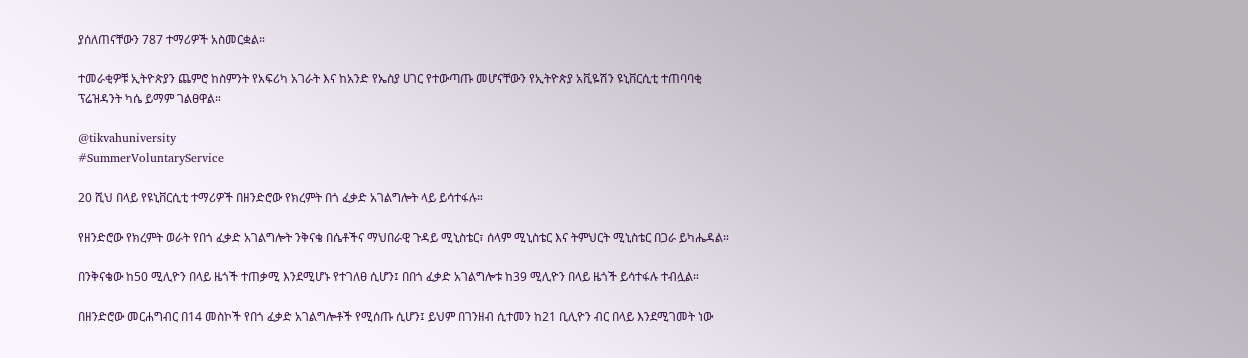ያሰለጠናቸውን 787 ተማሪዎች አስመርቋል።

ተመራቂዎቹ ኢትዮጵያን ጨምሮ ከስምንት የአፍሪካ አገራት እና ከአንድ የኤስያ ሀገር የተውጣጡ መሆናቸውን የኢትዮጵያ አቪዬሽን ዩኒቨርሲቲ ተጠባባቂ ፕሬዝዳንት ካሴ ይማም ገልፀዋል።

@tikvahuniversity
#SummerVoluntaryService

20 ሺህ በላይ የዩኒቨርሲቲ ተማሪዎች በዘንድሮው የክረምት በጎ ፈቃድ አገልግሎት ላይ ይሳተፋሉ።

የዘንድሮው የክረምት ወራት የበጎ ፈቃድ አገልግሎት ንቅናቄ በሴቶችና ማህበራዊ ጉዳይ ሚኒስቴር፣ ሰላም ሚኒስቴር እና ትምህርት ሚኒስቴር በጋራ ይካሔዳል።

በንቅናቄው ከ50 ሚሊዮን በላይ ዜጎች ተጠቃሚ እንደሚሆኑ የተገለፀ ሲሆን፤ በበጎ ፈቃድ አገልግሎቱ ከ39 ሚሊዮን በላይ ዜጎች ይሳተፋሉ ተብሏል።

በዘንድሮው መርሐግብር በ14 መስኮች የበጎ ፈቃድ አገልግሎቶች የሚሰጡ ሲሆን፤ ይህም በገንዘብ ሲተመን ከ21 ቢሊዮን ብር በላይ እንደሚገመት ነው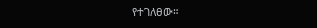የተገለፀው።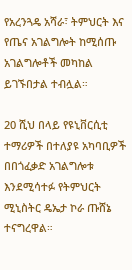የአረንጓዴ አሻራ፣ ትምህርት እና የጤና አገልግሎት ከሚሰጡ አገልግሎቶች መካከል ይገኙበታል ተብሏል።

20 ሺህ በላይ የዩኒቨርሲቲ ተማሪዎች በተለያዩ አካባቢዎች በበጎፈቃድ አገልግሎቱ እንደሚሳተፉ የትምህርት ሚኒስትር ዴኤታ ኮራ ጡሸኔ ተናግረዋል።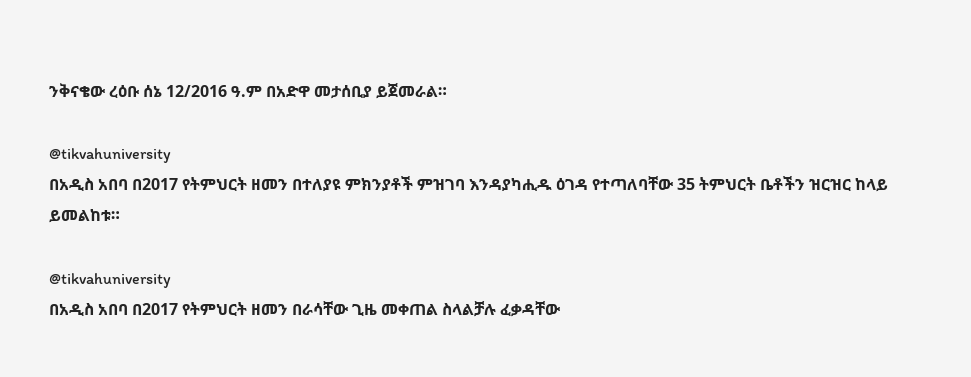ንቅናቄው ረዕቡ ሰኔ 12/2016 ዓ.ም በአድዋ መታሰቢያ ይጀመራል።

@tikvahuniversity
በአዲስ አበባ በ2017 የትምህርት ዘመን በተለያዩ ምክንያቶች ምዝገባ እንዳያካሒዱ ዕገዳ የተጣለባቸው 35 ትምህርት ቤቶችን ዝርዝር ከላይ ይመልከቱ።

@tikvahuniversity
በአዲስ አበባ በ2017 የትምህርት ዘመን በራሳቸው ጊዜ መቀጠል ስላልቻሉ ፈቃዳቸው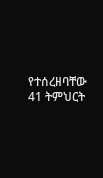የተሰረዘባቸው 41 ትምህርት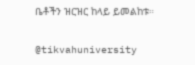ቤቶችን ዝርዝር ከላይ ይመልከቱ።

@tikvahuniversity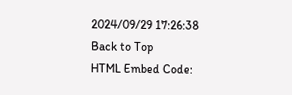2024/09/29 17:26:38
Back to Top
HTML Embed Code: